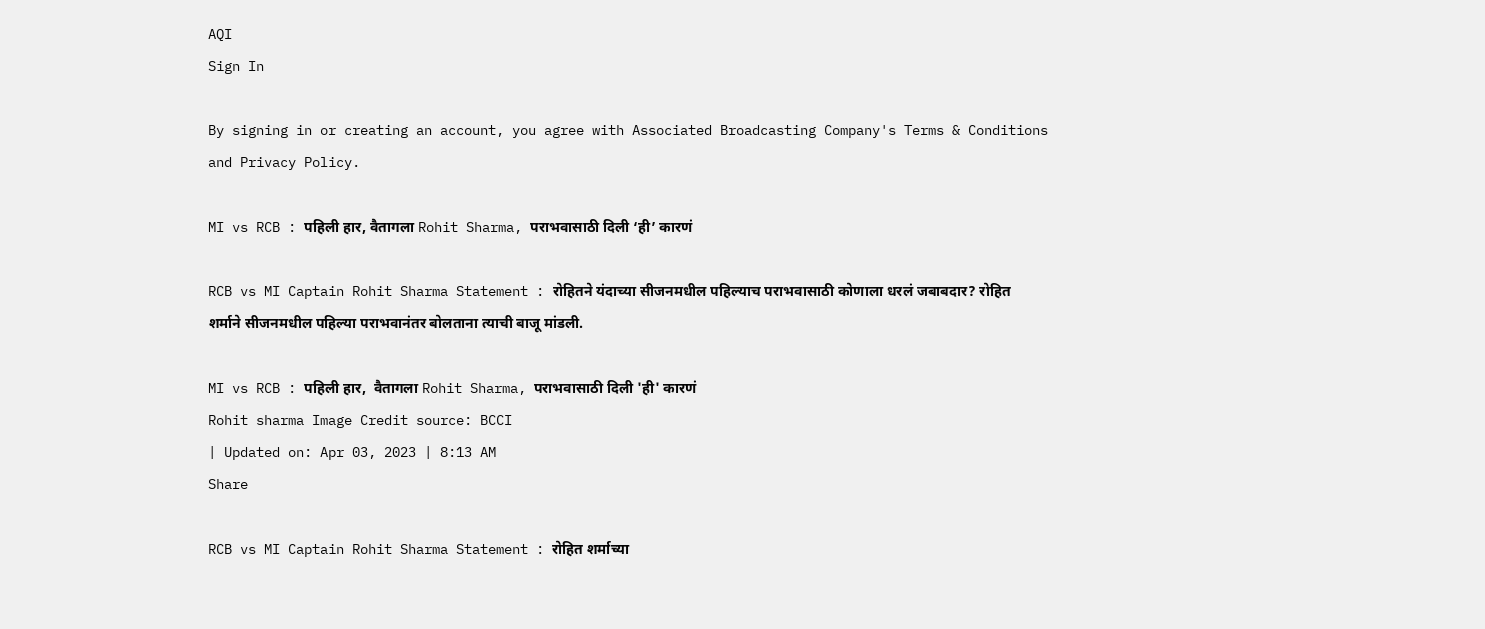AQI
Sign In

By signing in or creating an account, you agree with Associated Broadcasting Company's Terms & Conditions and Privacy Policy.

MI vs RCB : पहिली हार, वैतागला Rohit Sharma, पराभवासाठी दिली ‘ही’ कारणं

RCB vs MI Captain Rohit Sharma Statement : रोहितने यंदाच्या सीजनमधील पहिल्याच पराभवासाठी कोणाला धरलं जबाबदार? रोहित शर्माने सीजनमधील पहिल्या पराभवानंतर बोलताना त्याची बाजू मांडली.

MI vs RCB : पहिली हार,  वैतागला Rohit Sharma, पराभवासाठी दिली 'ही' कारणं
Rohit sharma Image Credit source: BCCI
| Updated on: Apr 03, 2023 | 8:13 AM
Share

RCB vs MI Captain Rohit Sharma Statement : रोहित शर्माच्या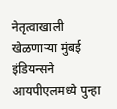नेतृत्वाखाली खेळणाऱ्या मुंबई इंडियन्सने आयपीएलमध्ये पुन्हा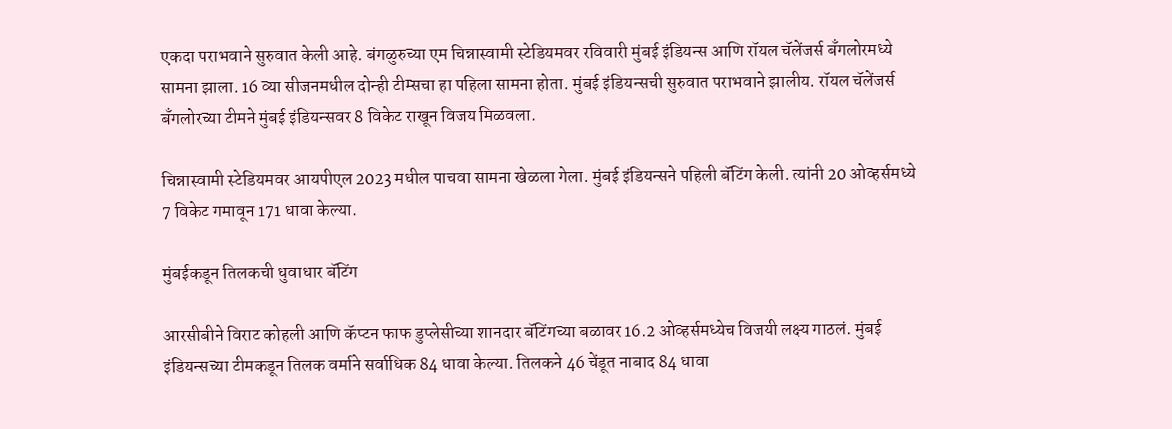एकदा पराभवाने सुरुवात केली आहे. बंगळुरुच्या एम चिन्नास्वामी स्टेडियमवर रविवारी मुंबई इंडियन्स आणि रॉयल चॅलेंजर्स बँगलोरमध्ये सामना झाला. 16 व्या सीजनमधील दोन्ही टीम्सचा हा पहिला सामना होता. मुंबई इंडियन्सची सुरुवात पराभवाने झालीय. रॉयल चॅलेंजर्स बँगलोरच्या टीमने मुंबई इंडियन्सवर 8 विकेट राखून विजय मिळवला.

चिन्नास्वामी स्टेडियमवर आयपीएल 2023 मधील पाचवा सामना खेळला गेला. मुंबई इंडियन्सने पहिली बॅटिंग केली. त्यांनी 20 ओव्हर्समध्ये 7 विकेट गमावून 171 धावा केल्या.

मुंबईकडून तिलकची धुवाधार बॅटिंग

आरसीबीने विराट कोहली आणि कॅप्टन फाफ डुप्लेसीच्या शानदार बॅटिंगच्या बळावर 16.2 ओव्हर्समध्येच विजयी लक्ष्य गाठलं. मुंबई इंडियन्सच्या टीमकडून तिलक वर्माने सर्वाधिक 84 धावा केल्या. तिलकने 46 चेंडूत नाबाद 84 धावा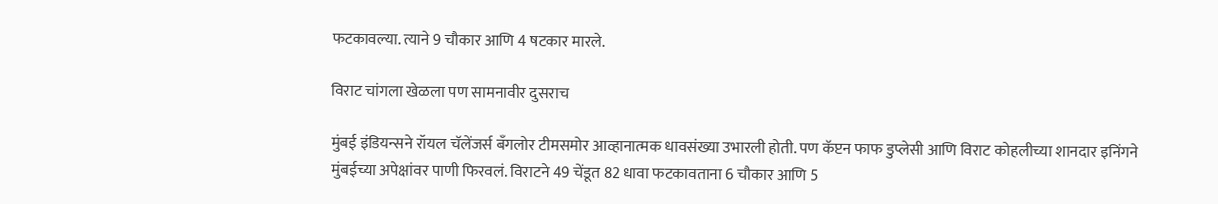फटकावल्या. त्याने 9 चौकार आणि 4 षटकार मारले.

विराट चांगला खेळला पण सामनावीर दुसराच

मुंबई इंडियन्सने रॉयल चॅलेंजर्स बँगलोर टीमसमोर आव्हानात्मक धावसंख्या उभारली होती. पण कॅप्टन फाफ डुप्लेसी आणि विराट कोहलीच्या शानदार इनिंगने मुंबईच्या अपेक्षांवर पाणी फिरवलं. विराटने 49 चेंडूत 82 धावा फटकावताना 6 चौकार आणि 5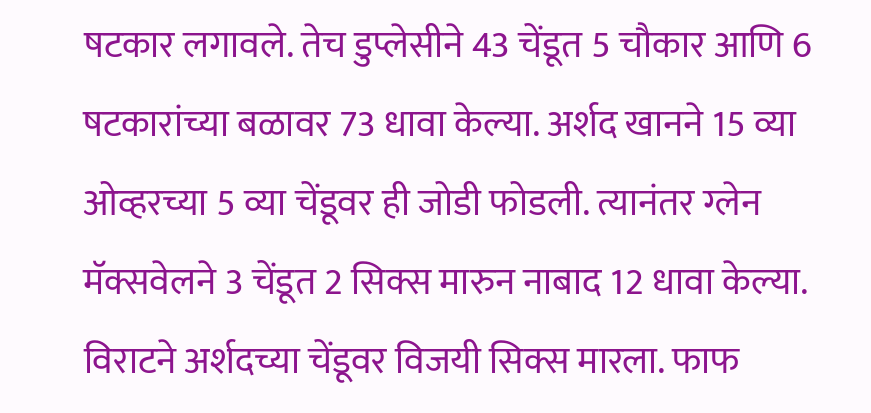षटकार लगावले. तेच डुप्लेसीने 43 चेंडूत 5 चौकार आणि 6 षटकारांच्या बळावर 73 धावा केल्या. अर्शद खानने 15 व्या ओव्हरच्या 5 व्या चेंडूवर ही जोडी फोडली. त्यानंतर ग्लेन मॅक्सवेलने 3 चेंडूत 2 सिक्स मारुन नाबाद 12 धावा केल्या. विराटने अर्शदच्या चेंडूवर विजयी सिक्स मारला. फाफ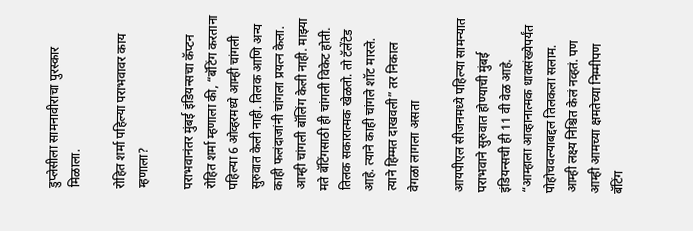डुप्लेसीला सामनावीराचा पुरस्कार मिळाला.

रोहित शर्मा पहिल्या पराभवावर काय म्हणाला?

पराभवानंतर मुंबई इंडियन्सचा कॅप्टन रोहित शर्मा म्हणाला की, “बॅटिंग करताना पहिल्या 6 ओव्हरमध्ये आम्ही चांगली सुरुवात केली नाही. तिलक आणि अन्य काही फलंदाजांनी चांगला प्रयत्न केला. आम्ही चांगली बॉलिंग केली नाही. माझ्या मते बॅटिंगसाठी ही चांगली विकेट होती. तिलक सकारात्मक खेळतो. तो टॅलेंटेड आहे. त्याने काही चांगले शॉट मारले. त्याने हिम्मत दाखवली” तर निकाल वेगळा लागला असता

आयपीएल सीजनमध्ये पहिल्या सामन्यात पराभवाने सुरुवात होण्याची मुंबई इंडियन्सची ही 11 वी वेळ आहे. “आम्हाला आव्हानात्मक धावसंख्येपर्यंत पोहोचवल्याबद्दल तिलकला सलाम. आम्ही लक्ष्य निश्चित केलं नव्हतं. पण आम्ही आमच्या क्षमतेच्या निम्मीपण बॅटिंग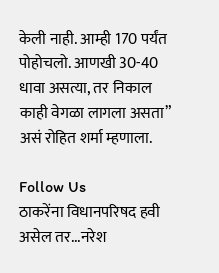केली नाही. आम्ही 170 पर्यंत पोहोचलो. आणखी 30-40 धावा असत्या, तर निकाल काही वेगळा लागला असता” असं रोहित शर्मा म्हणाला.

Follow Us
ठाकरेंना विधानपरिषद हवी असेल तर...नरेश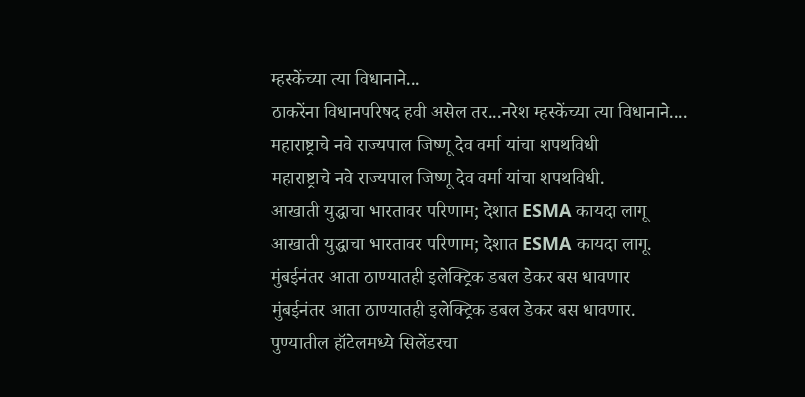म्हस्केंच्या त्या विधानाने...
ठाकरेंना विधानपरिषद हवी असेल तर...नरेश म्हस्केंच्या त्या विधानाने....
महाराष्ट्राचे नवे राज्यपाल जिष्णू देव वर्मा यांचा शपथविधी
महाराष्ट्राचे नवे राज्यपाल जिष्णू देव वर्मा यांचा शपथविधी.
आखाती युद्धाचा भारतावर परिणाम; देशात ESMA कायदा लागू
आखाती युद्धाचा भारतावर परिणाम; देशात ESMA कायदा लागू.
मुंबईनंतर आता ठाण्यातही इलेक्ट्रिक डबल डेकर बस धावणार
मुंबईनंतर आता ठाण्यातही इलेक्ट्रिक डबल डेकर बस धावणार.
पुण्यातील हॉटेलमध्ये सिलेंडरचा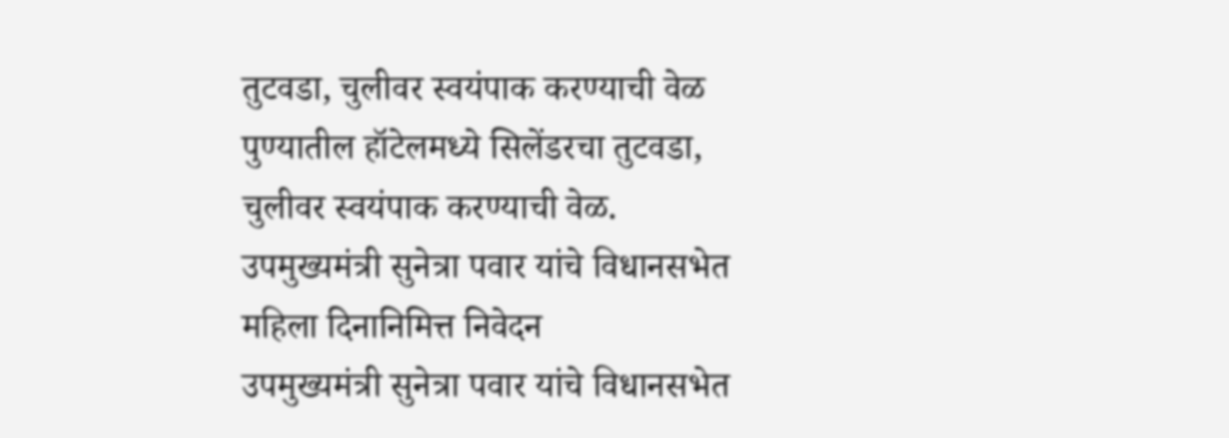तुटवडा, चुलीवर स्वयंपाक करण्याची वेळ
पुण्यातील हॉटेलमध्ये सिलेंडरचा तुटवडा, चुलीवर स्वयंपाक करण्याची वेळ.
उपमुख्यमंत्री सुनेत्रा पवार यांचे विधानसभेत महिला दिनानिमित्त निवेदन
उपमुख्यमंत्री सुनेत्रा पवार यांचे विधानसभेत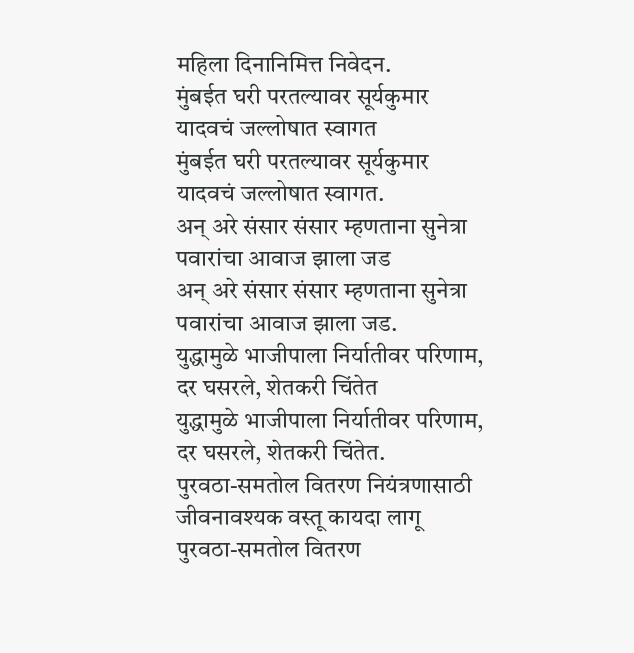महिला दिनानिमित्त निवेदन.
मुंबईत घरी परतल्यावर सूर्यकुमार यादवचं जल्लोषात स्वागत
मुंबईत घरी परतल्यावर सूर्यकुमार यादवचं जल्लोषात स्वागत.
अन् अरे संसार संसार म्हणताना सुनेत्रा पवारांचा आवाज झाला जड
अन् अरे संसार संसार म्हणताना सुनेत्रा पवारांचा आवाज झाला जड.
युद्धामुळे भाजीपाला निर्यातीवर परिणाम, दर घसरले, शेतकरी चिंतेत
युद्धामुळे भाजीपाला निर्यातीवर परिणाम, दर घसरले, शेतकरी चिंतेत.
पुरवठा-समतोल वितरण नियंत्रणासाठी जीवनावश्यक वस्तू कायदा लागू
पुरवठा-समतोल वितरण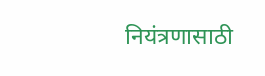नियंत्रणासाठी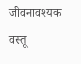जीवनावश्यक वस्तू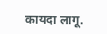कायदा लागू.